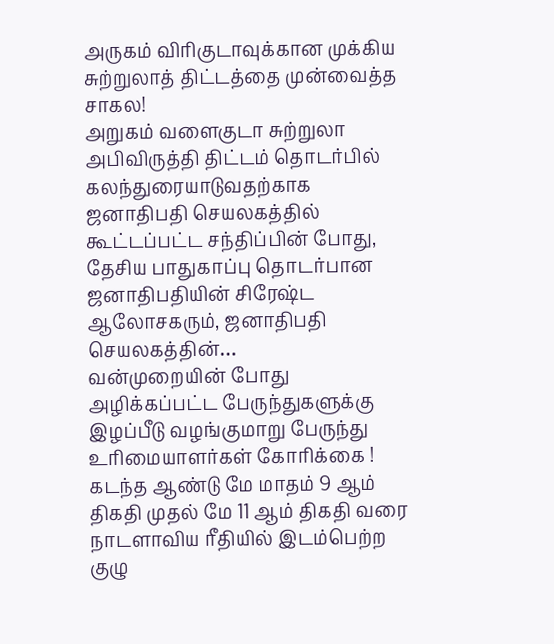அருகம் விரிகுடாவுக்கான முக்கிய சுற்றுலாத் திட்டத்தை முன்வைத்த சாகல!
அறுகம் வளைகுடா சுற்றுலா அபிவிருத்தி திட்டம் தொடர்பில் கலந்துரையாடுவதற்காக ஜனாதிபதி செயலகத்தில் கூட்டப்பட்ட சந்திப்பின் போது, தேசிய பாதுகாப்பு தொடர்பான ஜனாதிபதியின் சிரேஷ்ட ஆலோசகரும், ஜனாதிபதி செயலகத்தின்…
வன்முறையின் போது அழிக்கப்பட்ட பேருந்துகளுக்கு இழப்பீடு வழங்குமாறு பேருந்து உரிமையாளர்கள் கோரிக்கை !
கடந்த ஆண்டு மே மாதம் 9 ஆம் திகதி முதல் மே 11 ஆம் திகதி வரை நாடளாவிய ரீதியில் இடம்பெற்ற குழு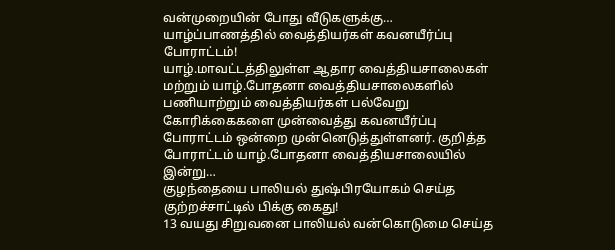வன்முறையின் போது வீடுகளுக்கு…
யாழ்ப்பாணத்தில் வைத்தியர்கள் கவனயீர்ப்பு போராட்டம்!
யாழ்.மாவட்டத்திலுள்ள ஆதார வைத்தியசாலைகள் மற்றும் யாழ்.போதனா வைத்தியசாலைகளில் பணியாற்றும் வைத்தியர்கள் பல்வேறு கோரிக்கைகளை முன்வைத்து கவனயீர்ப்பு போராட்டம் ஒன்றை முன்னெடுத்துள்ளனர். குறித்த போராட்டம் யாழ்.போதனா வைத்தியசாலையில் இன்று…
குழந்தையை பாலியல் துஷ்பிரயோகம் செய்த குற்றச்சாட்டில் பிக்கு கைது!
13 வயது சிறுவனை பாலியல் வன்கொடுமை செய்த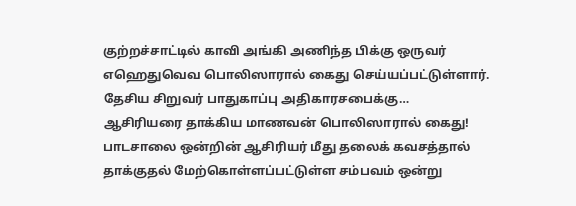குற்றச்சாட்டில் காவி அங்கி அணிந்த பிக்கு ஒருவர் எஹெதுவெவ பொலிஸாரால் கைது செய்யப்பட்டுள்ளார். தேசிய சிறுவர் பாதுகாப்பு அதிகாரசபைக்கு…
ஆசிரியரை தாக்கிய மாணவன் பொலிஸாரால் கைது!
பாடசாலை ஒன்றின் ஆசிரியர் மீது தலைக் கவசத்தால் தாக்குதல் மேற்கொள்ளப்பட்டுள்ள சம்பவம் ஒன்று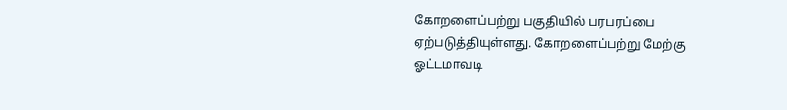கோறளைப்பற்று பகுதியில் பரபரப்பை ஏற்படுத்தியுள்ளது. கோறளைப்பற்று மேற்கு ஓட்டமாவடி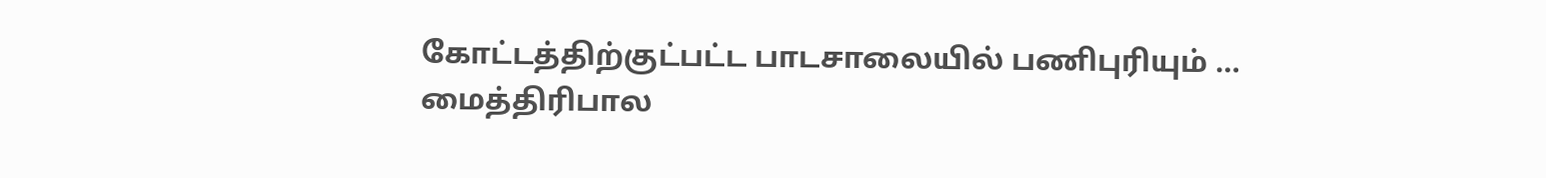கோட்டத்திற்குட்பட்ட பாடசாலையில் பணிபுரியும் …
மைத்திரிபால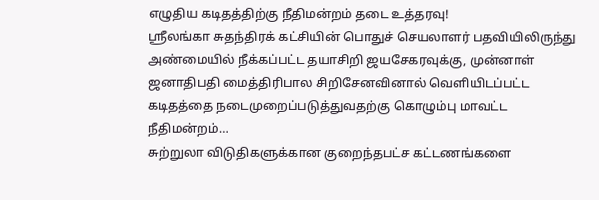எழுதிய கடிதத்திற்கு நீதிமன்றம் தடை உத்தரவு!
ஸ்ரீலங்கா சுதந்திரக் கட்சியின் பொதுச் செயலாளர் பதவியிலிருந்து அண்மையில் நீக்கப்பட்ட தயாசிறி ஜயசேகரவுக்கு, முன்னாள் ஜனாதிபதி மைத்திரிபால சிறிசேனவினால் வெளியிடப்பட்ட கடிதத்தை நடைமுறைப்படுத்துவதற்கு கொழும்பு மாவட்ட நீதிமன்றம்…
சுற்றுலா விடுதிகளுக்கான குறைந்தபட்ச கட்டணங்களை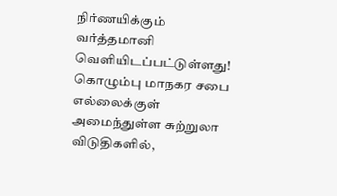நிர்ணயிக்கும் வர்த்தமானி வெளியிடப்பட்டுள்ளது!
கொழும்பு மாநகர சபை எல்லைக்குள் அமைந்துள்ள சுற்றுலா விடுதிகளில்,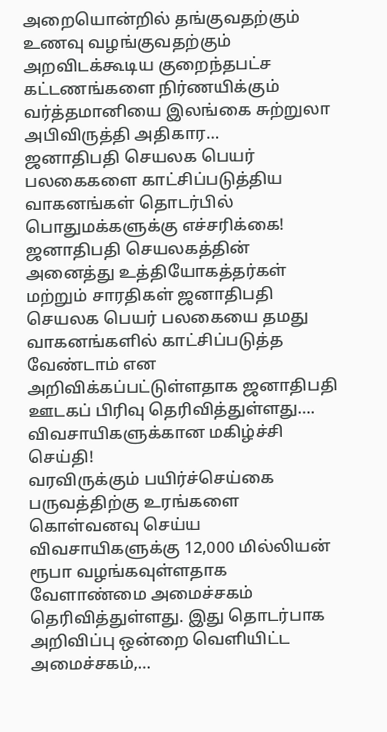அறையொன்றில் தங்குவதற்கும் உணவு வழங்குவதற்கும் அறவிடக்கூடிய குறைந்தபட்ச கட்டணங்களை நிர்ணயிக்கும் வர்த்தமானியை இலங்கை சுற்றுலா அபிவிருத்தி அதிகார…
ஜனாதிபதி செயலக பெயர் பலகைகளை காட்சிப்படுத்திய வாகனங்கள் தொடர்பில் பொதுமக்களுக்கு எச்சரிக்கை!
ஜனாதிபதி செயலகத்தின் அனைத்து உத்தியோகத்தர்கள் மற்றும் சாரதிகள் ஜனாதிபதி செயலக பெயர் பலகையை தமது வாகனங்களில் காட்சிப்படுத்த வேண்டாம் என அறிவிக்கப்பட்டுள்ளதாக ஜனாதிபதி ஊடகப் பிரிவு தெரிவித்துள்ளது….
விவசாயிகளுக்கான மகிழ்ச்சி செய்தி!
வரவிருக்கும் பயிர்ச்செய்கை பருவத்திற்கு உரங்களை கொள்வனவு செய்ய விவசாயிகளுக்கு 12,000 மில்லியன் ரூபா வழங்கவுள்ளதாக வேளாண்மை அமைச்சகம் தெரிவித்துள்ளது. இது தொடர்பாக அறிவிப்பு ஒன்றை வெளியிட்ட அமைச்சகம்,…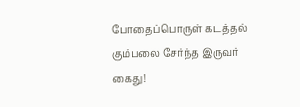போதைப்பொருள் கடத்தல் கும்பலை சேர்ந்த இருவர் கைது!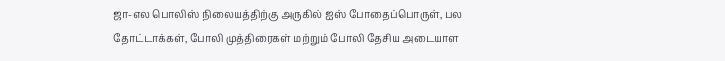ஜா-எல பொலிஸ் நிலையத்திற்கு அருகில் ஐஸ் போதைப்பொருள், பல தோட்டாக்கள், போலி முத்திரைகள் மற்றும் போலி தேசிய அடையாள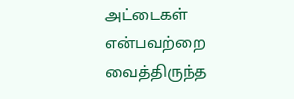அட்டைகள் என்பவற்றை வைத்திருந்த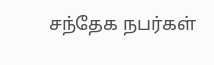சந்தேக நபர்கள்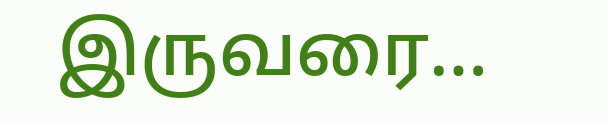இருவரை…